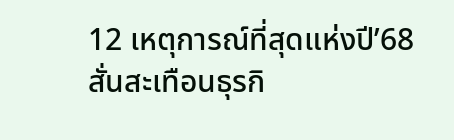12 เหตุการณ์ที่สุดแห่งปี’68 สั่นสะเทือนธุรกิ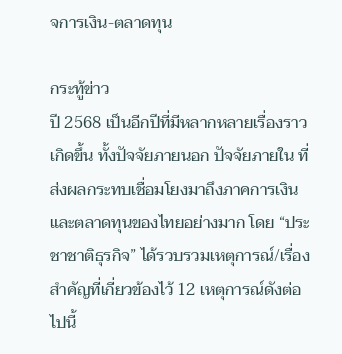จการเงิน-ตลาดทุน

กระทู้ข่าว
ปี 2568 เป็นอีกปีที่มีหลากหลายเรื่องราวเกิดขึ้น ทั้งปัจจัยภายนอก ปัจจัยภายใน ที่ส่งผลกระทบเชื่อมโยงมาถึงภาคการเงิน และตลาดทุนของไทยอย่างมาก โดย “ประชาชาติธุรกิจ” ได้รวบรวมเหตุการณ์/เรื่องสำคัญที่เกี่ยวข้องไว้ 12 เหตุการณ์ดังต่อไปนี้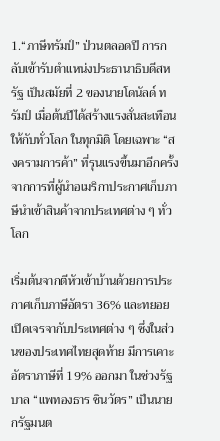1.“ภาษีทรัมป์” ป่วนตลอดปี การกลับเข้ารับตำแหน่งประธานาธิบดีสหรัฐ เป็นสมัยที่ 2 ของนายโดนัลด์ ทรัมป์ เมื่อต้นปีได้สร้างแรงสั่นสะเทือนให้กับทั่วโลก ในทุกมิติ โดยเฉพาะ “สงครามการค้า” ที่รุนแรงขึ้นมาอีกครั้ง จากการที่ผู้นำอเมริกาประกาศเก็บภาษีนำเข้าสินค้าจากประเทศต่าง ๆ ทั่วโลก

เริ่มต้นจากตีหัวเข้าบ้านด้วยการประกาศเก็บภาษีอัตรา 36% และทยอยเปิดเจรจากับประเทศต่าง ๆ ซึ่งในส่วนของประเทศไทยสุดท้าย มีการเคาะอัตราภาษีที่ 19% ออกมา ในช่วงรัฐบาล “แพทองธาร ชินวัตร” เป็นนายกรัฐมนต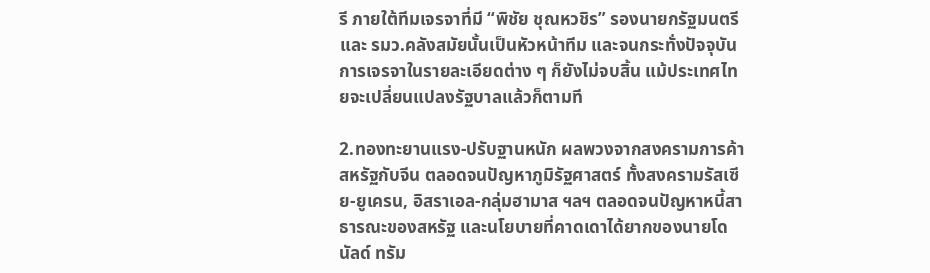รี ภายใต้ทีมเจรจาที่มี “พิชัย ชุณหวชิร” รองนายกรัฐมนตรีและ รมว.คลังสมัยนั้นเป็นหัวหน้าทีม และจนกระทั่งปัจจุบันการเจรจาในรายละเอียดต่าง ๆ ก็ยังไม่จบสิ้น แม้ประเทศไทยจะเปลี่ยนแปลงรัฐบาลแล้วก็ตามที

2.ทองทะยานแรง-ปรับฐานหนัก ผลพวงจากสงครามการค้าสหรัฐกับจีน ตลอดจนปัญหาภูมิรัฐศาสตร์ ทั้งสงครามรัสเซีย-ยูเครน, อิสราเอล-กลุ่มฮามาส ฯลฯ ตลอดจนปัญหาหนี้สาธารณะของสหรัฐ และนโยบายที่คาดเดาได้ยากของนายโดนัลด์ ทรัม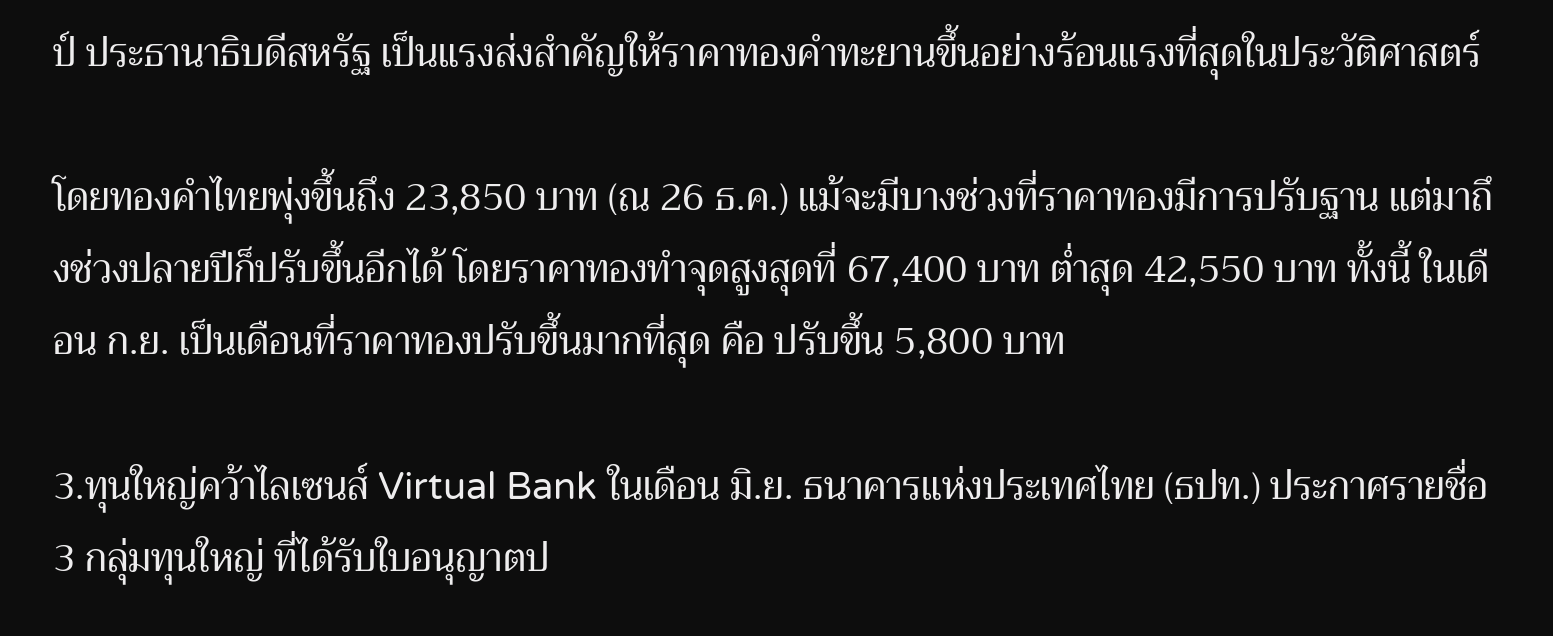ป์ ประธานาธิบดีสหรัฐ เป็นแรงส่งสำคัญให้ราคาทองคำทะยานขึ้นอย่างร้อนแรงที่สุดในประวัติศาสตร์

โดยทองคำไทยพุ่งขึ้นถึง 23,850 บาท (ณ 26 ธ.ค.) แม้จะมีบางช่วงที่ราคาทองมีการปรับฐาน แต่มาถึงช่วงปลายปีก็ปรับขึ้นอีกได้ โดยราคาทองทำจุดสูงสุดที่ 67,400 บาท ต่ำสุด 42,550 บาท ทั้งนี้ ในเดือน ก.ย. เป็นเดือนที่ราคาทองปรับขึ้นมากที่สุด คือ ปรับขึ้น 5,800 บาท

3.ทุนใหญ่คว้าไลเซนส์ Virtual Bank ในเดือน มิ.ย. ธนาคารแห่งประเทศไทย (ธปท.) ประกาศรายชื่อ 3 กลุ่มทุนใหญ่ ที่ได้รับใบอนุญาตป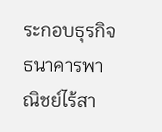ระกอบธุรกิจธนาคารพาณิชย์ไร้สา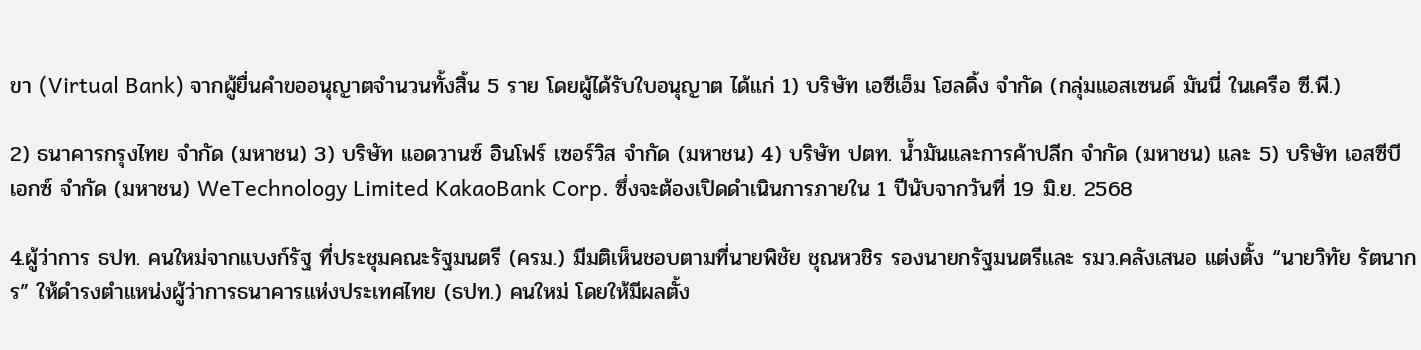ขา (Virtual Bank) จากผู้ยื่นคำขออนุญาตจำนวนทั้งสิ้น 5 ราย โดยผู้ได้รับใบอนุญาต ได้แก่ 1) บริษัท เอซีเอ็ม โฮลดิ้ง จำกัด (กลุ่มแอสเซนด์ มันนี่ ในเครือ ซี.พี.)

2) ธนาคารกรุงไทย จำกัด (มหาชน) 3) บริษัท แอดวานซ์ อินโฟร์ เซอร์วิส จำกัด (มหาชน) 4) บริษัท ปตท. น้ำมันและการค้าปลีก จำกัด (มหาชน) และ 5) บริษัท เอสซีบี เอกซ์ จำกัด (มหาชน) WeTechnology Limited KakaoBank Corp. ซึ่งจะต้องเปิดดำเนินการภายใน 1 ปีนับจากวันที่ 19 มิ.ย. 2568

4.ผู้ว่าการ ธปท. คนใหม่จากแบงก์รัฐ ที่ประชุมคณะรัฐมนตรี (ครม.) มีมติเห็นชอบตามที่นายพิชัย ชุณหวชิร รองนายกรัฐมนตรีและ รมว.คลังเสนอ แต่งตั้ง “นายวิทัย รัตนากร” ให้ดำรงตำแหน่งผู้ว่าการธนาคารแห่งประเทศไทย (ธปท.) คนใหม่ โดยให้มีผลตั้ง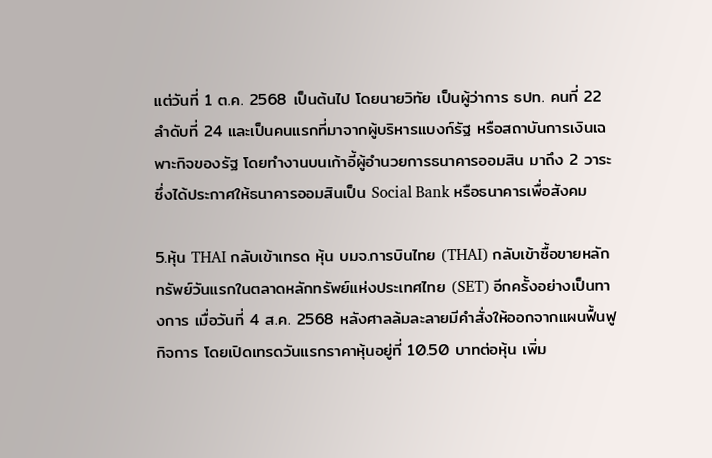แต่วันที่ 1 ต.ค. 2568 เป็นต้นไป โดยนายวิทัย เป็นผู้ว่าการ ธปท. คนที่ 22 ลำดับที่ 24 และเป็นคนแรกที่มาจากผู้บริหารแบงก์รัฐ หรือสถาบันการเงินเฉพาะกิจของรัฐ โดยทำงานบนเก้าอี้ผู้อำนวยการธนาคารออมสิน มาถึง 2 วาระ ซึ่งได้ประกาศให้ธนาคารออมสินเป็น Social Bank หรือธนาคารเพื่อสังคม

5.หุ้น THAI กลับเข้าเทรด หุ้น บมจ.การบินไทย (THAI) กลับเข้าซื้อขายหลักทรัพย์วันแรกในตลาดหลักทรัพย์แห่งประเทศไทย (SET) อีกครั้งอย่างเป็นทางการ เมื่อวันที่ 4 ส.ค. 2568 หลังศาลล้มละลายมีคำสั่งให้ออกจากแผนฟื้นฟูกิจการ โดยเปิดเทรดวันแรกราคาหุ้นอยู่ที่ 10.50 บาทต่อหุ้น เพิ่ม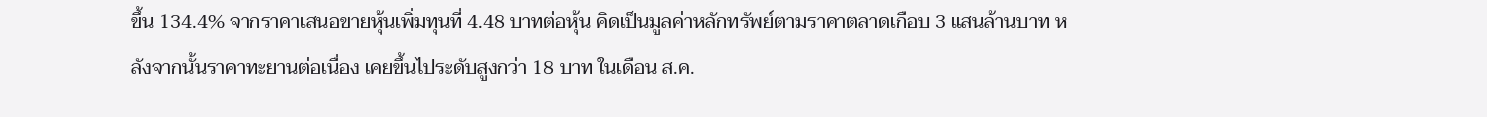ขึ้น 134.4% จากราคาเสนอขายหุ้นเพิ่มทุนที่ 4.48 บาทต่อหุ้น คิดเป็นมูลค่าหลักทรัพย์ตามราคาตลาดเกือบ 3 แสนล้านบาท หลังจากนั้นราคาทะยานต่อเนื่อง เคยขึ้นไประดับสูงกว่า 18 บาท ในเดือน ส.ค.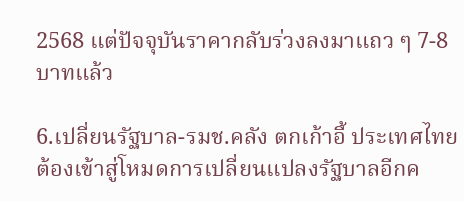2568 แต่ปัจจุบันราคากลับร่วงลงมาแถว ๆ 7-8 บาทแล้ว

6.เปลี่ยนรัฐบาล-รมช.คลัง ตกเก้าอี้ ประเทศไทยต้องเข้าสู่โหมดการเปลี่ยนแปลงรัฐบาลอีกค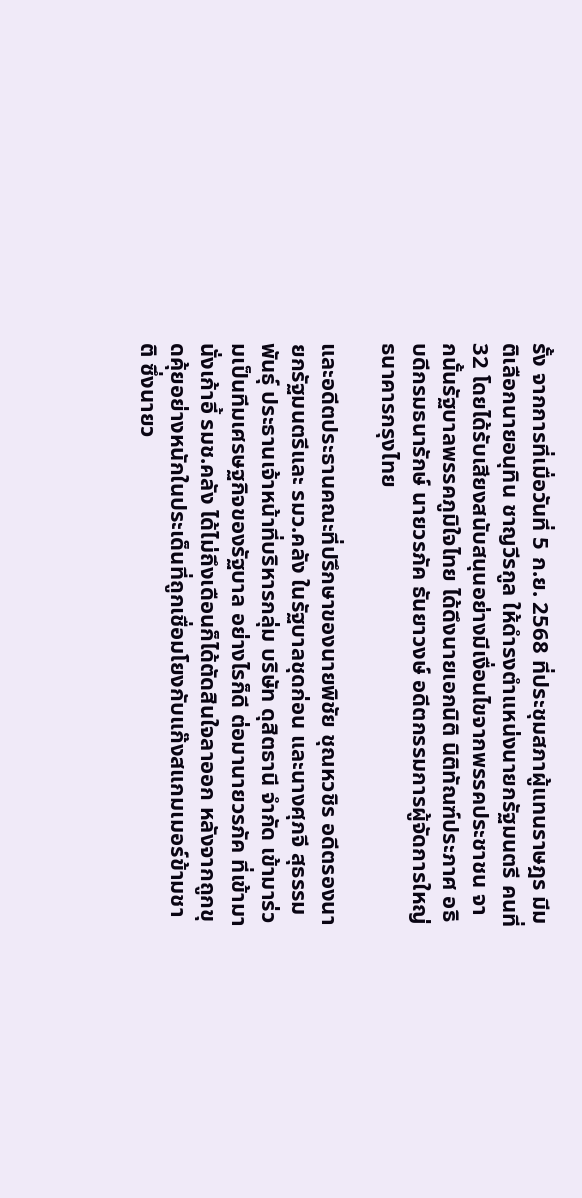รั้ง จากการที่เมื่อวันที่ 5 ก.ย. 2568 ที่ประชุมสภาผู้แทนราษฎร มีมติเลือกนายอนุทิน ชาญวีรกูล ให้ดำรงตำแหน่งนายกรัฐมนตรี คนที่ 32 โดยได้รับเสียงสนับสนุนอย่างมีเงื่อนไขจากพรรคประชาชน จากนั้นรัฐบาลพรรคภูมิใจไทย ได้ดึงนายเอกนิติ นิติทัณฑ์ประภาศ อธิบดีกรมธนารักษ์ นายวรภัค ธันยาวงษ์ อดีตกรรมการผู้จัดการใหญ่ธนาคารกรุงไทย

และอดีตประธานคณะที่ปรึกษาของนายพิชัย ชุณหวชิร อดีตรองนายกรัฐมนตรีและ รมว.คลัง ในรัฐบาลชุดก่อน และนางศุภจี สุธรรมพันธุ์ ประธานเจ้าหน้าที่บริหารกลุ่ม บริษัท ดุสิตธานี จำกัด เข้ามาร่วมเป็นทีมเศรษฐกิจของรัฐบาล อย่างไรก็ดี ต่อมานายวรภัค ที่เข้ามานั่งเก้าอี้ รมช.คลัง ได้ไม่ถึงเดือนก็ได้ตัดสินใจลาออก หลังจากถูกขุดคุ้ยอย่างหนักในประเด็นที่ถูกเชื่อมโยงกับแก๊งสแกมเมอร์ข้ามชาติ ซึ่งนายว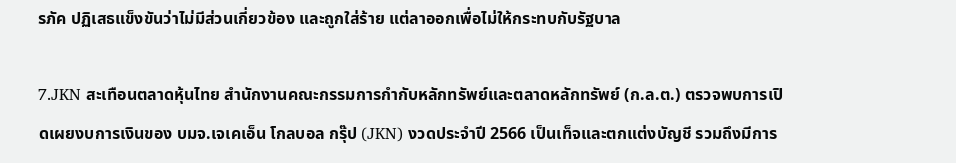รภัค ปฏิเสธแข็งขันว่าไม่มีส่วนเกี่ยวข้อง และถูกใส่ร้าย แต่ลาออกเพื่อไม่ให้กระทบกับรัฐบาล

7.JKN สะเทือนตลาดหุ้นไทย สำนักงานคณะกรรมการกำกับหลักทรัพย์และตลาดหลักทรัพย์ (ก.ล.ต.) ตรวจพบการเปิดเผยงบการเงินของ บมจ.เจเคเอ็น โกลบอล กรุ๊ป (JKN) งวดประจำปี 2566 เป็นเท็จและตกแต่งบัญชี รวมถึงมีการ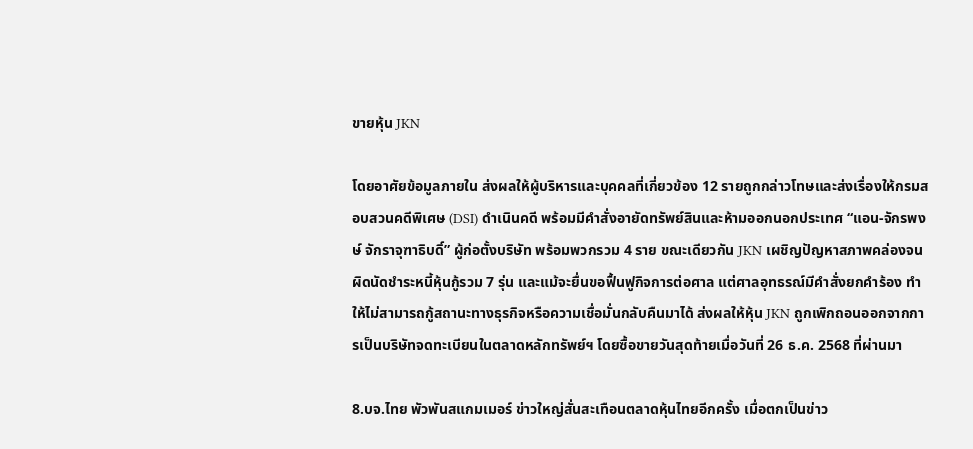ขายหุ้น JKN

โดยอาศัยข้อมูลภายใน ส่งผลให้ผู้บริหารและบุคคลที่เกี่ยวข้อง 12 รายถูกกล่าวโทษและส่งเรื่องให้กรมสอบสวนคดีพิเศษ (DSI) ดำเนินคดี พร้อมมีคำสั่งอายัดทรัพย์สินและห้ามออกนอกประเทศ “แอน-จักรพงษ์ จักราจุฑาธิบดิ์” ผู้ก่อตั้งบริษัท พร้อมพวกรวม 4 ราย ขณะเดียวกัน JKN เผชิญปัญหาสภาพคล่องจนผิดนัดชำระหนี้หุ้นกู้รวม 7 รุ่น และแม้จะยื่นขอฟื้นฟูกิจการต่อศาล แต่ศาลอุทธรณ์มีคำสั่งยกคำร้อง ทำให้ไม่สามารถกู้สถานะทางธุรกิจหรือความเชื่อมั่นกลับคืนมาได้ ส่งผลให้หุ้น JKN ถูกเพิกถอนออกจากการเป็นบริษัทจดทะเบียนในตลาดหลักทรัพย์ฯ โดยซื้อขายวันสุดท้ายเมื่อวันที่ 26 ธ.ค. 2568 ที่ผ่านมา

8.บจ.ไทย พัวพันสแกมเมอร์ ข่าวใหญ่สั่นสะเทือนตลาดหุ้นไทยอีกครั้ง เมื่อตกเป็นข่าว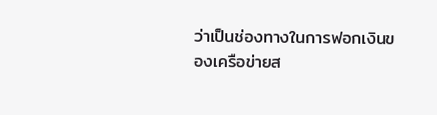ว่าเป็นช่องทางในการฟอกเงินของเครือข่ายส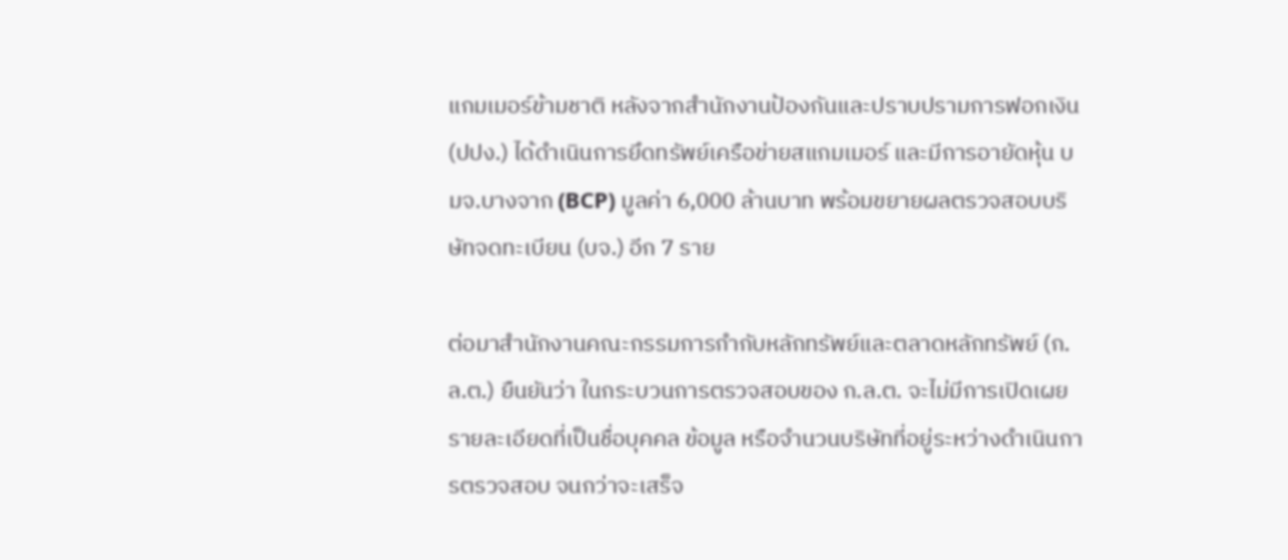แกมเมอร์ข้ามชาติ หลังจากสำนักงานป้องกันและปราบปรามการฟอกเงิน (ปปง.) ได้ดำเนินการยึดทรัพย์เครือข่ายสแกมเมอร์ และมีการอายัดหุ้น บมจ.บางจาก (BCP) มูลค่า 6,000 ล้านบาท พร้อมขยายผลตรวจสอบบริษัทจดทะเบียน (บจ.) อีก 7 ราย

ต่อมาสำนักงานคณะกรรมการกำกับหลักทรัพย์และตลาดหลักทรัพย์ (ก.ล.ต.) ยืนยันว่า ในกระบวนการตรวจสอบของ ก.ล.ต. จะไม่มีการเปิดเผยรายละเอียดที่เป็นชื่อบุคคล ข้อมูล หรือจำนวนบริษัทที่อยู่ระหว่างดำเนินการตรวจสอบ จนกว่าจะเสร็จ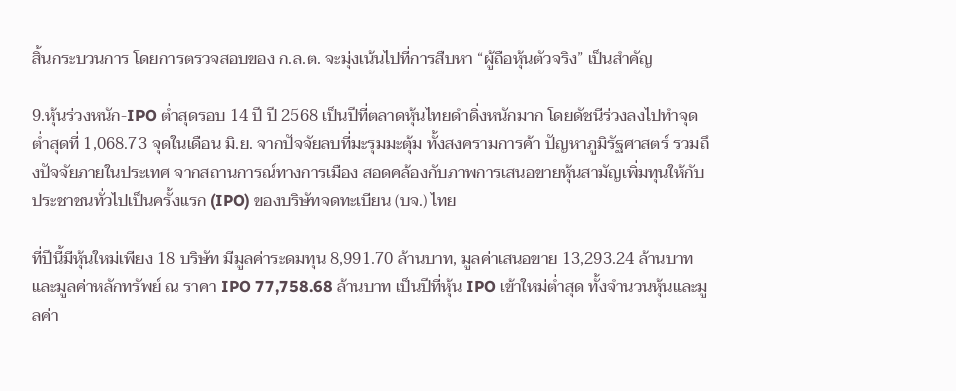สิ้นกระบวนการ โดยการตรวจสอบของ ก.ล.ต. จะมุ่งเน้นไปที่การสืบหา “ผู้ถือหุ้นตัวจริง” เป็นสำคัญ

9.หุ้นร่วงหนัก-IPO ต่ำสุดรอบ 14 ปี ปี 2568 เป็นปีที่ตลาดหุ้นไทยดำดิ่งหนักมาก โดยดัชนีร่วงลงไปทำจุดต่ำสุดที่ 1,068.73 จุดในเดือน มิ.ย. จากปัจจัยลบที่มะรุมมะตุ้ม ทั้งสงครามการค้า ปัญหาภูมิรัฐศาสตร์ รวมถึงปัจจัยภายในประเทศ จากสถานการณ์ทางการเมือง สอดคล้องกับภาพการเสนอขายหุ้นสามัญเพิ่มทุนให้กับประชาชนทั่วไปเป็นครั้งแรก (IPO) ของบริษัทจดทะเบียน (บจ.) ไทย

ที่ปีนี้มีหุ้นใหม่เพียง 18 บริษัท มีมูลค่าระดมทุน 8,991.70 ล้านบาท, มูลค่าเสนอขาย 13,293.24 ล้านบาท และมูลค่าหลักทรัพย์ ณ ราคา IPO 77,758.68 ล้านบาท เป็นปีที่หุ้น IPO เข้าใหม่ต่ำสุด ทั้งจำนวนหุ้นและมูลค่า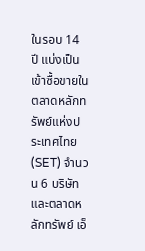ในรอบ 14 ปี แบ่งเป็น เข้าซื้อขายในตลาดหลักทรัพย์แห่งประเทศไทย (SET) จำนวน 6 บริษัท และตลาดหลักทรัพย์ เอ็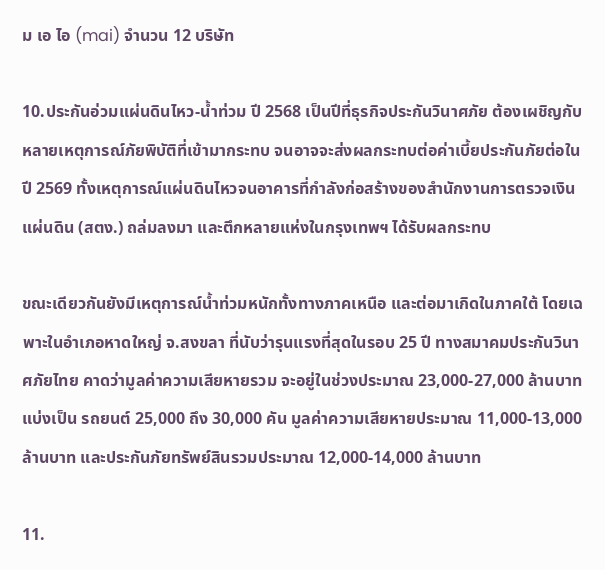ม เอ ไอ (mai) จำนวน 12 บริษัท

10.ประกันอ่วมแผ่นดินไหว-น้ำท่วม ปี 2568 เป็นปีที่ธุรกิจประกันวินาศภัย ต้องเผชิญกับหลายเหตุการณ์ภัยพิบัติที่เข้ามากระทบ จนอาจจะส่งผลกระทบต่อค่าเบี้ยประกันภัยต่อในปี 2569 ทั้งเหตุการณ์แผ่นดินไหวจนอาคารที่กำลังก่อสร้างของสำนักงานการตรวจเงินแผ่นดิน (สตง.) ถล่มลงมา และตึกหลายแห่งในกรุงเทพฯ ได้รับผลกระทบ

ขณะเดียวกันยังมีเหตุการณ์น้ำท่วมหนักทั้งทางภาคเหนือ และต่อมาเกิดในภาคใต้ โดยเฉพาะในอำเภอหาดใหญ่ จ.สงขลา ที่นับว่ารุนแรงที่สุดในรอบ 25 ปี ทางสมาคมประกันวินาศภัยไทย คาดว่ามูลค่าความเสียหายรวม จะอยู่ในช่วงประมาณ 23,000-27,000 ล้านบาท แบ่งเป็น รถยนต์ 25,000 ถึง 30,000 คัน มูลค่าความเสียหายประมาณ 11,000-13,000 ล้านบาท และประกันภัยทรัพย์สินรวมประมาณ 12,000-14,000 ล้านบาท

11.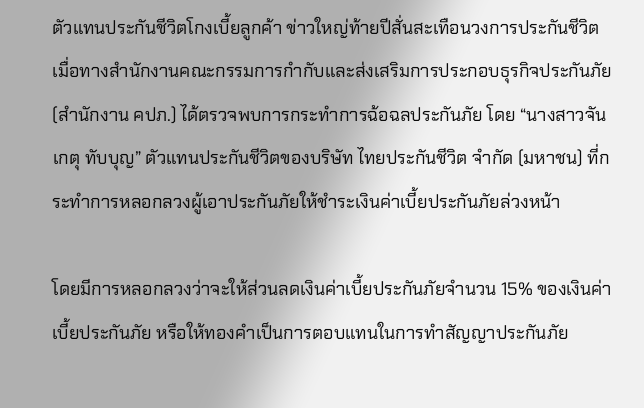ตัวแทนประกันชีวิตโกงเบี้ยลูกค้า ข่าวใหญ่ท้ายปีสั่นสะเทือนวงการประกันชีวิต เมื่อทางสำนักงานคณะกรรมการกำกับและส่งเสริมการประกอบธุรกิจประกันภัย (สำนักงาน คปภ.) ได้ตรวจพบการกระทำการฉ้อฉลประกันภัย โดย “นางสาวจันเกตุ ทับบุญ” ตัวแทนประกันชีวิตของบริษัท ไทยประกันชีวิต จำกัด (มหาชน) ที่กระทำการหลอกลวงผู้เอาประกันภัยให้ชำระเงินค่าเบี้ยประกันภัยล่วงหน้า

โดยมีการหลอกลวงว่าจะให้ส่วนลดเงินค่าเบี้ยประกันภัยจำนวน 15% ของเงินค่าเบี้ยประกันภัย หรือให้ทองคำเป็นการตอบแทนในการทำสัญญาประกันภัย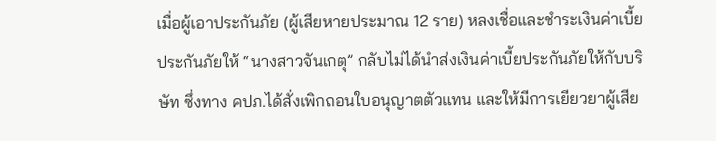เมื่อผู้เอาประกันภัย (ผู้เสียหายประมาณ 12 ราย) หลงเชื่อและชำระเงินค่าเบี้ยประกันภัยให้ “นางสาวจันเกตุ” กลับไม่ได้นำส่งเงินค่าเบี้ยประกันภัยให้กับบริษัท ซึ่งทาง คปภ.ได้สั่งเพิกถอนใบอนุญาตตัวแทน และให้มีการเยียวยาผู้เสีย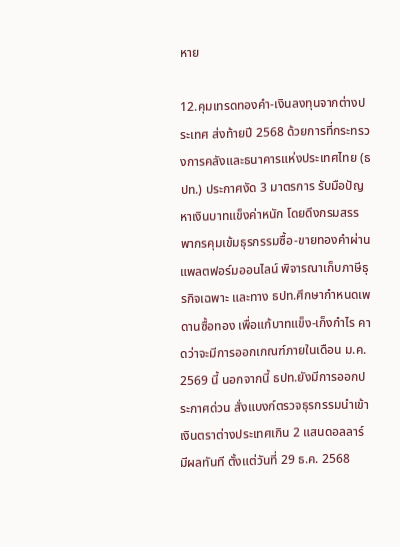หาย

12.คุมเทรดทองคำ-เงินลงทุนจากต่างประเทศ ส่งท้ายปี 2568 ด้วยการที่กระทรวงการคลังและธนาคารแห่งประเทศไทย (ธปท.) ประกาศงัด 3 มาตรการ รับมือปัญหาเงินบาทแข็งค่าหนัก โดยดึงกรมสรรพากรคุมเข้มธุรกรรมซื้อ-ขายทองคำผ่านแพลตฟอร์มออนไลน์ พิจารณาเก็บภาษีธุรกิจเฉพาะ และทาง ธปท.ศึกษากำหนดเพดานซื้อทอง เพื่อแก้บาทแข็ง-เก็งกำไร คาดว่าจะมีการออกเกณฑ์ภายในเดือน ม.ค. 2569 นี้ นอกจากนี้ ธปท.ยังมีการออกประกาศด่วน สั่งแบงก์ตรวจธุรกรรมนำเข้าเงินตราต่างประเทศเกิน 2 แสนดอลลาร์ มีผลทันที ตั้งแต่วันที่ 29 ธ.ค. 2568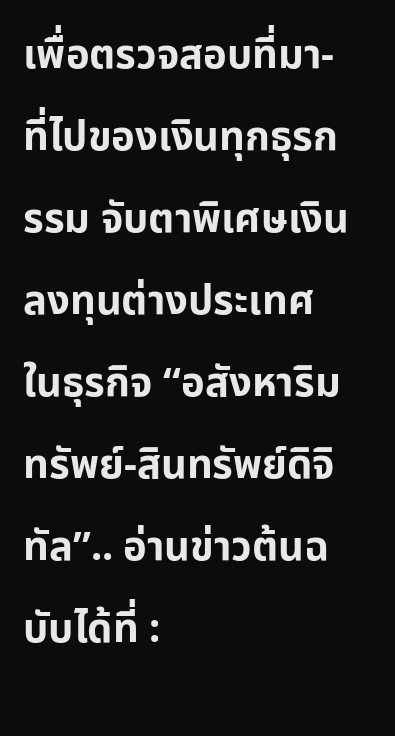เพื่อตรวจสอบที่มา-ที่ไปของเงินทุกธุรกรรม จับตาพิเศษเงินลงทุนต่างประเทศในธุรกิจ “อสังหาริมทรัพย์-สินทรัพย์ดิจิทัล”.. อ่านข่าวต้นฉบับได้ที่ :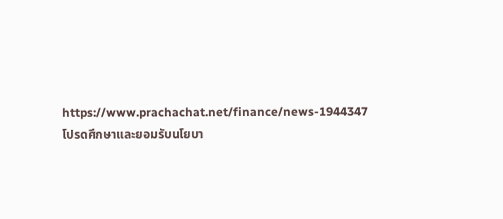https://www.prachachat.net/finance/news-1944347
โปรดศึกษาและยอมรับนโยบา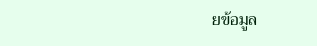ยข้อมูล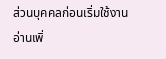ส่วนบุคคลก่อนเริ่มใช้งาน อ่านเพิ่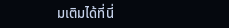มเติมได้ที่นี่